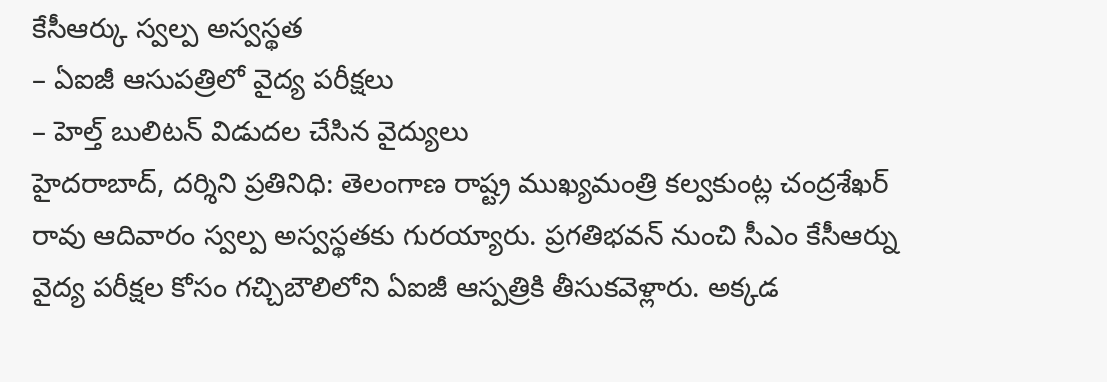కేసీఆర్కు స్వల్ప అస్వస్థత
– ఏఐజీ ఆసుపత్రిలో వైద్య పరీక్షలు
– హెల్త్ బులిటన్ విడుదల చేసిన వైద్యులు
హైదరాబాద్, దర్శిని ప్రతినిధి: తెలంగాణ రాష్ట్ర ముఖ్యమంత్రి కల్వకుంట్ల చంద్రశేఖర్ రావు ఆదివారం స్వల్ప అస్వస్థతకు గురయ్యారు. ప్రగతిభవన్ నుంచి సీఎం కేసీఆర్ను వైద్య పరీక్షల కోసం గచ్చిబౌలిలోని ఏఐజీ ఆస్పత్రికి తీసుకవెళ్లారు. అక్కడ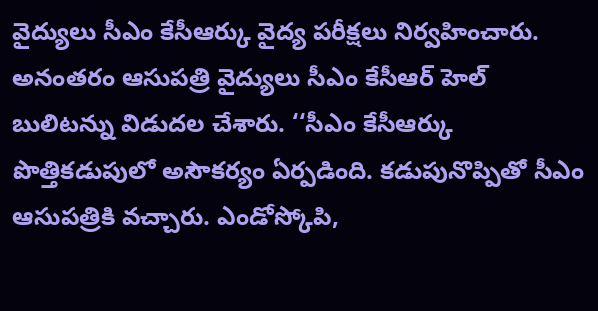వైద్యులు సీఎం కేసీఆర్కు వైద్య పరీక్షలు నిర్వహించారు. అనంతరం ఆసుపత్రి వైద్యులు సీఎం కేసీఆర్ హెల్ బులిటన్ను విడుదల చేశారు. ‘‘సీఎం కేసీఆర్కు పొత్తికడుపులో అసౌకర్యం ఏర్పడింది. కడుపునొప్పితో సీఎం ఆసుపత్రికి వచ్చారు. ఎండోస్కోపి,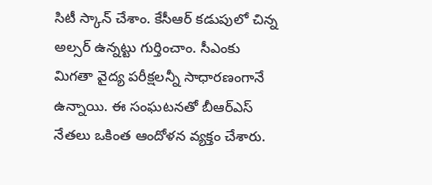సిటీ స్కాన్ చేశాం. కేసీఆర్ కడుపులో చిన్న అల్సర్ ఉన్నట్టు గుర్తించాం. సీఎంకు మిగతా వైద్య పరీక్షలన్నీ సాధారణంగానే ఉన్నాయి. ఈ సంఘటనతో బీఆర్ఎస్ నేతలు ఒకింత ఆందోళన వ్యక్తం చేశారు.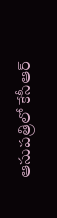ఆసుపత్రిలో కేసీఆర్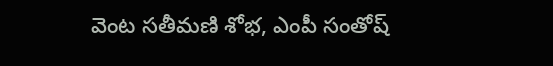వెంట సతీమణి శోభ, ఎంపీ సంతోష్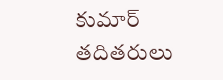కుమార్ తదితరులు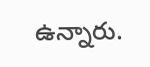ఉన్నారు.